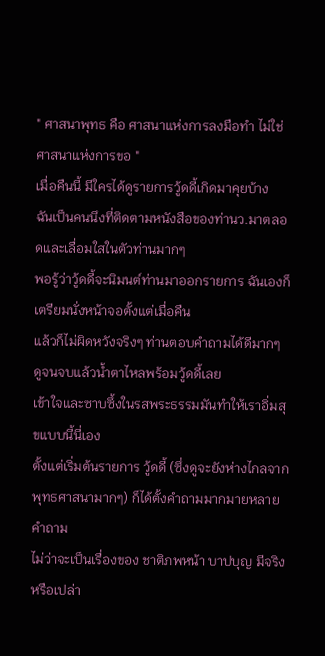" ศาสนาพุทธ คือ ศาสนาแห่งการลงมือทำ ไม่ใช่ ศาสนาแห่งการขอ "
เมื่อคืนนี้ มีใครได้ดูรายการวู้ดดี้เกิดมาคุยบ้าง
ฉันเป็นคนนึงที่ติดตามหนังสือของท่านว.มาตลอดและเลื่อมใสในตัวท่านมากๆ
พอรู้ว่าวู้ดดี้จะนิมนต์ท่านมาออกรายการ ฉันเองก็เตรียมนั่งหน้าจอตั้งแต่เมื่อคืน
แล้วก็ไม่ผิดหวังจริงๆ ท่านตอบคำถามได้ดีมากๆ
ดูจนจบแล้วน้ำตาไหลพร้อมวู้ดดี้เลย
เข้าใจและซาบซึ้งในรสพระธรรมมันทำให้เราอิ่มสุขแบบนี้นี่เอง
ตั้งแต่เริ่มต้นรายการ วู้ดดี้ (ซึ่งดูจะยังห่างไกลจากพุทธศาสนามากๆ) ก็ได้ตั้งคำถามมากมายหลายคำถาม
ไม่ว่าจะเป็นเรื่องของ ชาติภพหน้า บาปบุญ มีจริงหรือเปล่า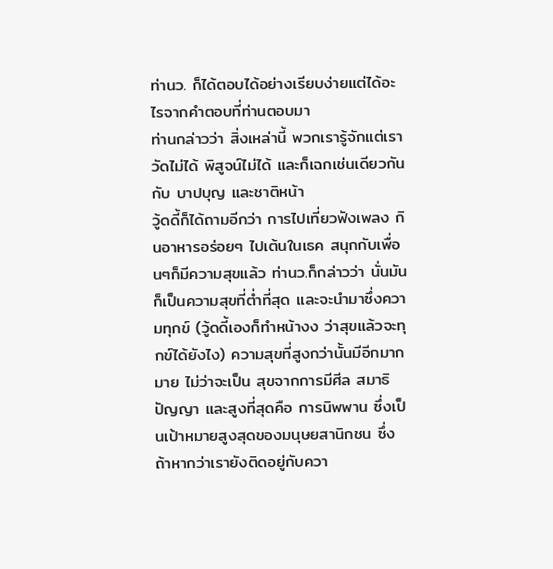ท่านว. ก็ได้ตอบได้อย่างเรียบง่ายแต่ได้อะไรจากคำตอบที่ท่านตอบมา
ท่านกล่าวว่า สิ่งเหล่านี้ พวกเรารู้จักแต่เราวัดไม่ได้ พิสูจน์ไม่ได้ และก็เฉกเช่นเดียวกันกับ บาปบุญ และชาติหน้า
วู้ดดี้ก็ได้ถามอีกว่า การไปเที่ยวฟังเพลง กินอาหารอร่อยๆ ไปเต้นในเธค สนุกกับเพื่อนๆก็มีความสุขแล้ว ท่านว.ก็กล่าวว่า นั่นมันก็เป็นความสุขที่ต่ำที่สุด และจะนำมาซึ่งความทุกข์ (วู้ดดี้เองก็ทำหน้างง ว่าสุขแล้วจะทุกข์ได้ยังไง) ความสุขที่สูงกว่านั้นมีอีกมากมาย ไม่ว่าจะเป็น สุขจากการมีศีล สมาธิ ปัญญา และสูงที่สุดคือ การนิพพาน ซึ่งเป็นเป้าหมายสูงสุดของมนุษยสานิกชน ซึ่งถ้าหากว่าเรายังติดอยู่กับควา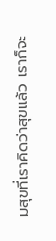มสุขที่เราคิดว่าสุขแล้ว เราก็จะ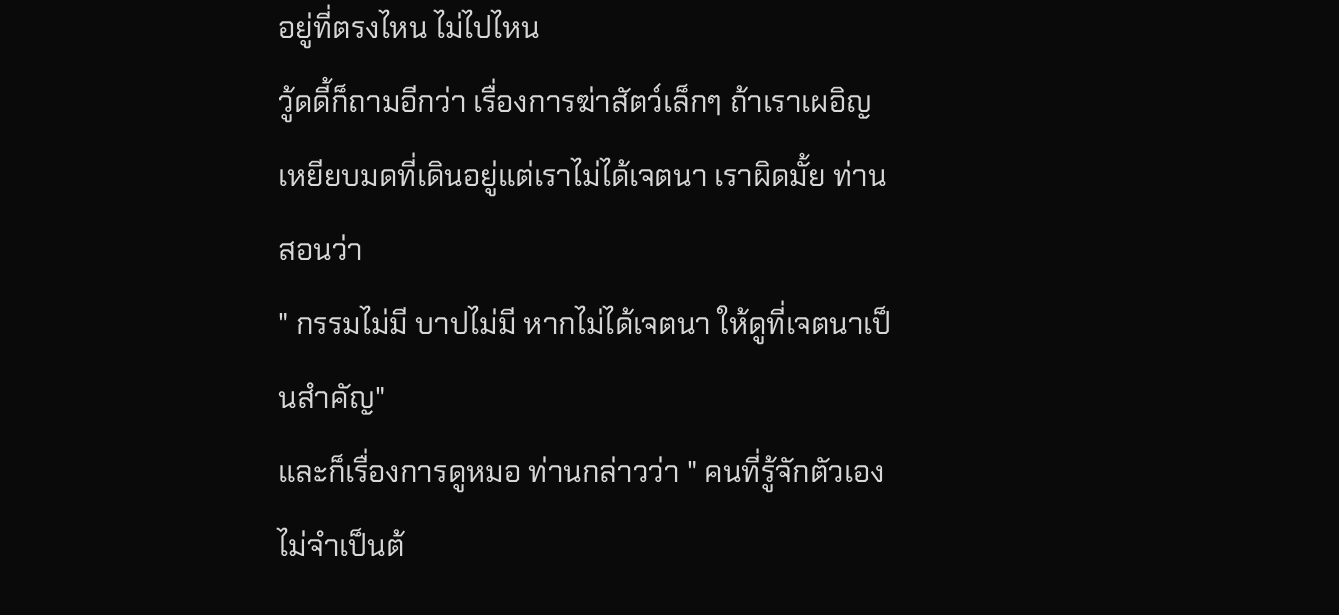อยู่ที่ตรงไหน ไม่ไปไหน
วู้ดดี้ก็ถามอีกว่า เรื่องการฆ่าสัตว์เล็กๆ ถ้าเราเผอิญเหยียบมดที่เดินอยู่แต่เราไม่ได้เจตนา เราผิดมั้ย ท่านสอนว่า
" กรรมไม่มี บาปไม่มี หากไม่ได้เจตนา ให้ดูที่เจตนาเป็นสำคัญ"
และก็เรื่องการดูหมอ ท่านกล่าวว่า " คนที่รู้จักตัวเอง ไม่จำเป็นต้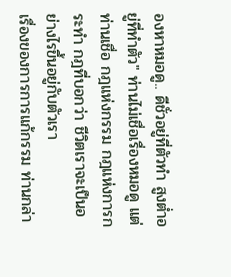องหาหมอดู.. ดีชั่วอยู่ที่ตัวทำ สูงต่ำอยู่ที่ทำตัว" ท่านไม่เชื่อเรื่องหมอดู แต่ท่านเชื่อ กฎแห่งกรรม กฎแห่งการกระทำ กฎที่บอกว่า ชีวิตเราจะเป็นอย่างไรขึ้นอยู่กับตัวเรา
เรื่องของการการแก้กรรม ท่านกล่า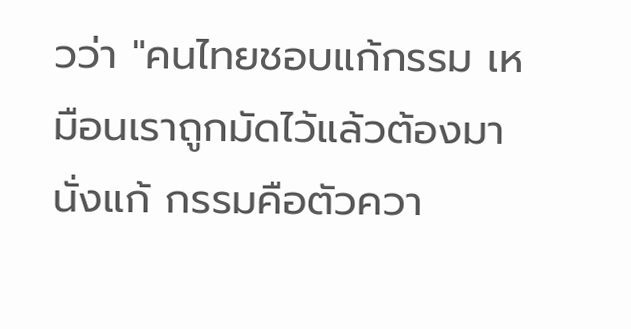วว่า "คนไทยชอบแก้กรรม เหมือนเราถูกมัดไว้แล้วต้องมานั่งแก้ กรรมคือตัวควา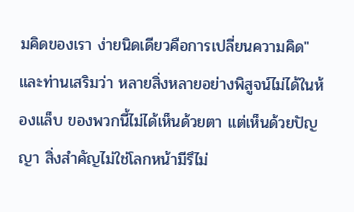มคิดของเรา ง่ายนิดเดียวคือการเปลี่ยนความคิด" และท่านเสริมว่า หลายสิ่งหลายอย่างพิสูจน์ไม่ได้ในห้องแล็บ ของพวกนี้ไม่ได้เห็นด้วยตา แต่เห็นด้วยปัญญา สิ่งสำคัญไม่ใช่โลกหน้ามีรึไม่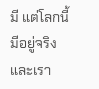มี แต่โลกนี้มีอยู่จริงและเรา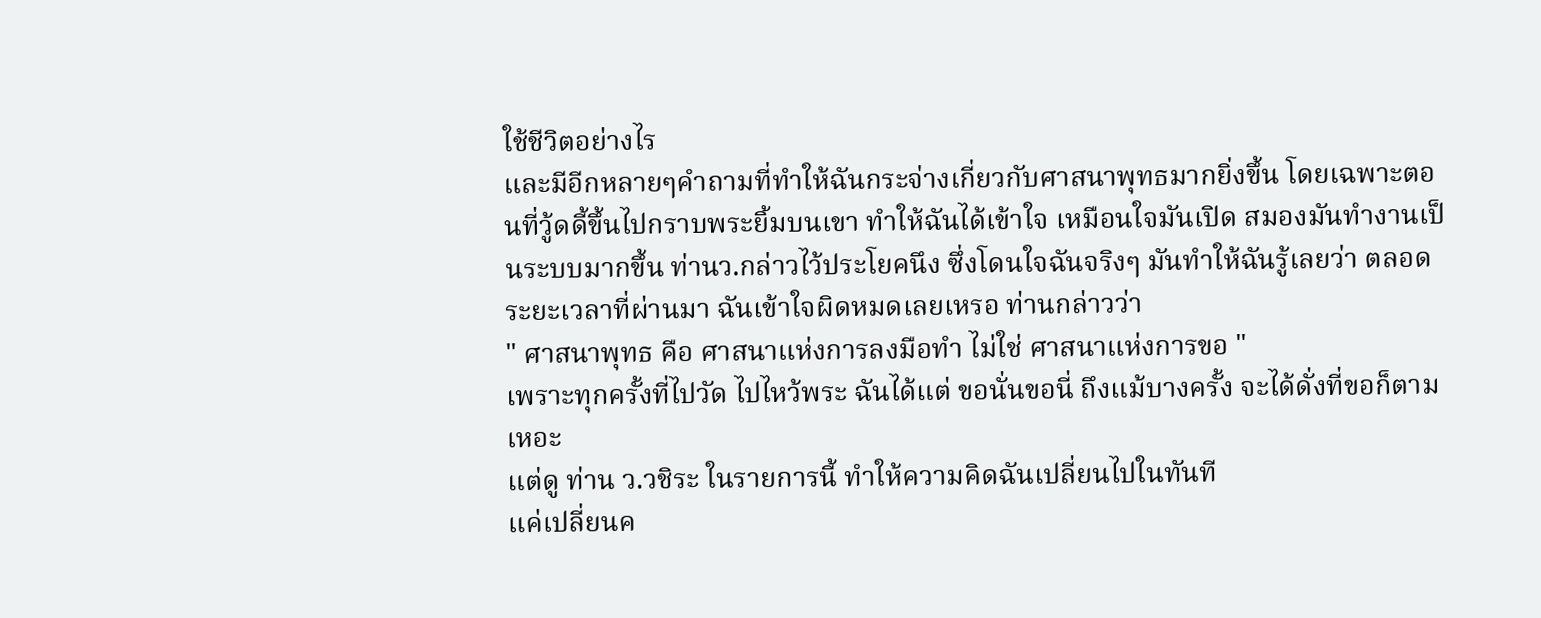ใช้ชีวิตอย่างไร
และมีอีกหลายๆคำถามที่ทำให้ฉันกระจ่างเกี่ยวกับศาสนาพุทธมากยิ่งขึ้น โดยเฉพาะตอนที่วู้ดดี้ขึ้นไปกราบพระยิ้มบนเขา ทำให้ฉันได้เข้าใจ เหมือนใจมันเปิด สมองมันทำงานเป็นระบบมากขึ้น ท่านว.กล่าวไว้ประโยคนึง ซึ่งโดนใจฉันจริงๆ มันทำให้ฉันรู้เลยว่า ตลอดระยะเวลาที่ผ่านมา ฉันเข้าใจผิดหมดเลยเหรอ ท่านกล่าวว่า
" ศาสนาพุทธ คือ ศาสนาแห่งการลงมือทำ ไม่ใช่ ศาสนาแห่งการขอ "
เพราะทุกครั้งที่ไปวัด ไปไหว้พระ ฉันได้แต่ ขอนั่นขอนี่ ถึงแม้บางครั้ง จะได้ดั่งที่ขอก็ตามเหอะ
แต่ดู ท่าน ว.วชิระ ในรายการนี้ ทำให้ความคิดฉันเปลี่ยนไปในทันที
แค่เปลี่ยนค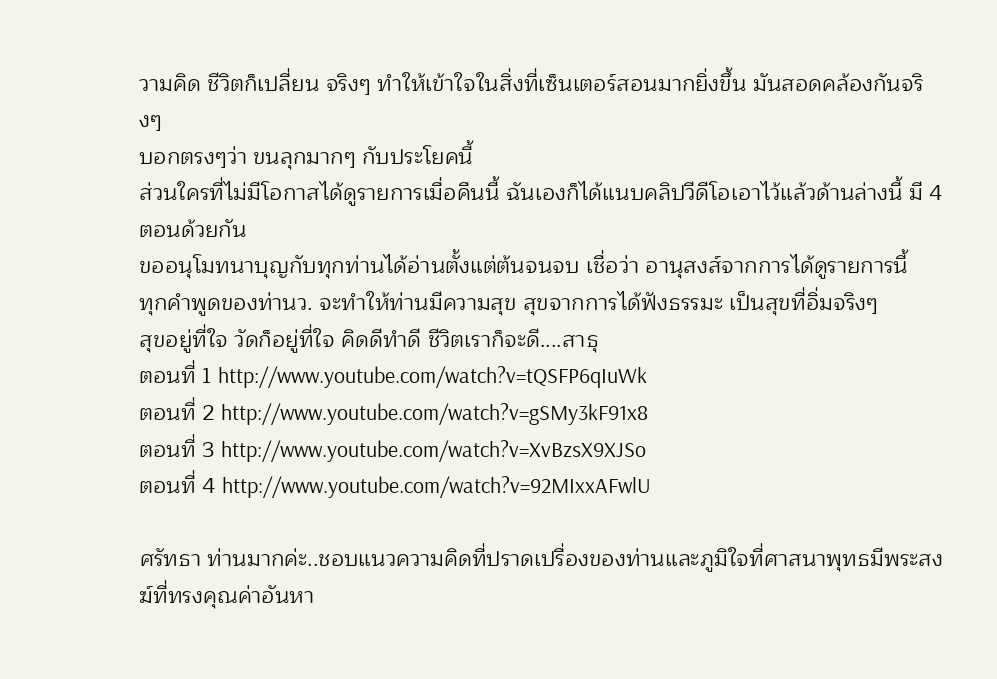วามคิด ชีวิตก็เปลี่ยน จริงๆ ทำให้เข้าใจในสิ่งที่เซ็นเตอร์สอนมากยิ่งขึ้น มันสอดคล้องกันจริงๆ
บอกตรงๆว่า ขนลุกมากๆ กับประโยคนี้
ส่วนใครที่ไม่มีโอกาสได้ดูรายการเมื่อคืนนี้ ฉันเองก็ได้แนบคลิปวีดีโอเอาไว้แล้วด้านล่างนี้ มี 4 ตอนด้วยกัน
ขออนุโมทนาบุญกับทุกท่านได้อ่านตั้งแต่ต้นจนจบ เชื่อว่า อานุสงส์จากการได้ดูรายการนี้
ทุกคำพูดของท่านว. จะทำให้ท่านมีความสุข สุขจากการได้ฟังธรรมะ เป็นสุขที่อิ่มจริงๆ
สุขอยู่ที่ใจ วัดก็อยู่ที่ใจ คิดดีทำดี ชีวิตเราก็จะดี....สาธุ
ตอนที่ 1 http://www.youtube.com/watch?v=tQSFP6qIuWk
ตอนที่ 2 http://www.youtube.com/watch?v=gSMy3kF91x8
ตอนที่ 3 http://www.youtube.com/watch?v=XvBzsX9XJSo
ตอนที่ 4 http://www.youtube.com/watch?v=92MIxxAFwlU

ศรัทธา ท่านมากค่ะ..ชอบแนวความคิดที่ปราดเปรื่องของท่านและภูมิใจที่ศาสนาพุทธมีพระสงฆ์ที่ทรงคุณค่าอันหา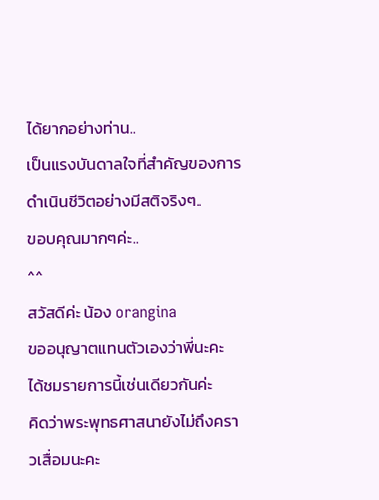ได้ยากอย่างท่าน..
เป็นแรงบันดาลใจที่สำคัญของการดำเนินชีวิตอย่างมีสติจริงๆ..
ขอบคุณมากๆค่ะ..
^^
สวัสดีค่ะ น้อง orangina
ขออนุญาตแทนตัวเองว่าพี่นะคะ
ได้ชมรายการนี้เช่นเดียวกันค่ะ
คิดว่าพระพุทธศาสนายังไม่ถึงคราวเสื่อมนะคะ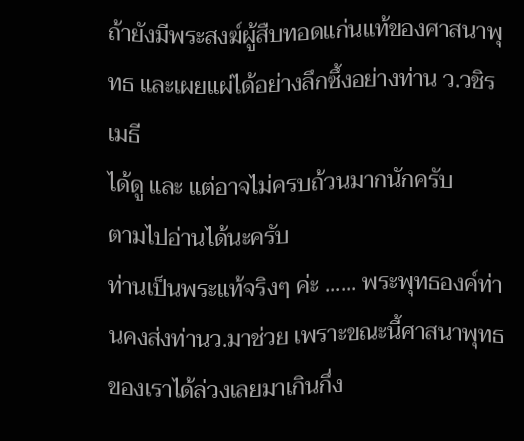ถ้ายังมีพระสงฆ์ผู้สืบทอดแก่นแท้ของศาสนาพุทธ และเผยแผ่ได้อย่างลึกซึ้งอย่างท่าน ว.วชิรเมธี
ได้ดู และ แต่อาจไม่ครบถ้วนมากนักครับ
ตามไปอ่านได้นะครับ
ท่านเป็นพระแท้จริงๆ ค่ะ ...... พระพุทธองค์ท่านคงส่งท่านว.มาช่วย เพราะขณะนี้ศาสนาพุทธของเราได้ล่วงเลยมาเกินกึ่ง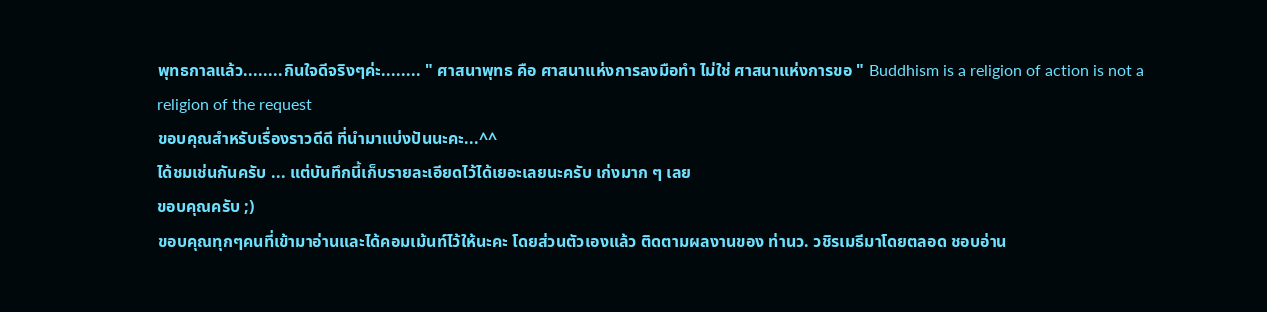พุทธกาลแล้ว........กินใจดีจริงๆค่ะ........ " ศาสนาพุทธ คือ ศาสนาแห่งการลงมือทำ ไม่ใช่ ศาสนาแห่งการขอ " Buddhism is a religion of action is not a religion of the request
ขอบคุณสำหรับเรื่องราวดีดี ที่นำมาแบ่งปันนะคะ...^^
ได้ชมเช่นกันครับ ... แต่บันทึกนี้เก็บรายละเอียดไว้ได้เยอะเลยนะครับ เก่งมาก ๆ เลย
ขอบคุณครับ ;)
ขอบคุณทุกๆคนที่เข้ามาอ่านและได้คอมเม้นท์ไว้ให้นะคะ โดยส่วนตัวเองแล้ว ติดตามผลงานของ ท่านว. วชิรเมธีมาโดยตลอด ชอบอ่าน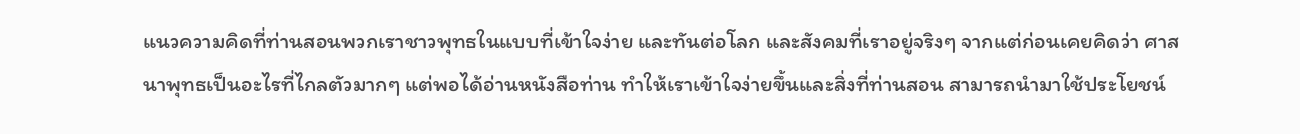แนวความคิดที่ท่านสอนพวกเราชาวพุทธในแบบที่เข้าใจง่าย และทันต่อโลก และสังคมที่เราอยู่จริงๆ จากแต่ก่อนเคยคิดว่า ศาสนาพุทธเป็นอะไรที่ไกลตัวมากๆ แต่พอได้อ่านหนังสือท่าน ทำให้เราเข้าใจง่ายขึ้นและสิ่งที่ท่านสอน สามารถนำมาใช้ประโยชน์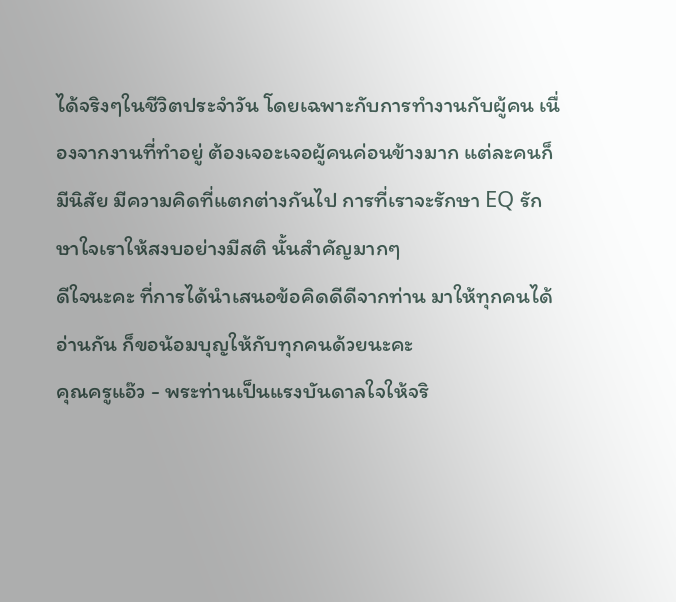ได้จริงๆในชีวิตประจำวัน โดยเฉพาะกับการทำงานกับผู้คน เนื่องจากงานที่ทำอยู่ ต้องเจอะเจอผู้คนค่อนข้างมาก แต่ละคนก็มีนิสัย มีความคิดที่แตกต่างกันไป การที่เราจะรักษา EQ รักษาใจเราให้สงบอย่างมีสติ นั้นสำคัญมากๆ
ดีใจนะคะ ที่การได้นำเสนอข้อคิดดีดีจากท่าน มาให้ทุกคนได้อ่านกัน ก็ขอน้อมบุญให้กับทุกคนด้วยนะคะ
คุณครูแอ๊ว - พระท่านเป็นแรงบันดาลใจให้จริ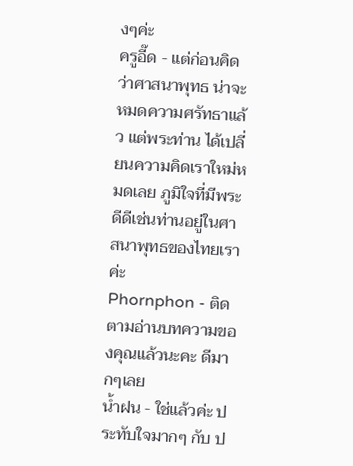งๆค่ะ
ครูอี๊ด - แต่ก่อนคิดว่าศาสนาพุทธ น่าจะหมดความศรัทธาแล้ว แต่พระท่าน ได้เปลี่ยนความคิดเราใหม่หมดเลย ภูมิใจที่มีพระดีดีเช่นท่านอยู่ในศาสนาพุทธของไทยเราค่ะ
Phornphon - ติดตามอ่านบทความของคุณแล้วนะคะ ดีมากๆเลย
น้ำฝน - ใช่แล้วค่ะ ประทับใจมากๆ กับ ป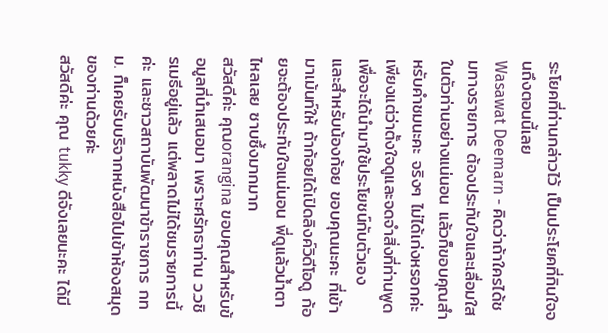ระโยคที่ท่านกล่าวไว้ เป็นประโยคที่กินใจจนถึงตอนนี้เลย
Wasawat Deemarn - คิดว่าถ้าใครได้ชมทางรายการ ต้องประทับใจและเลื่อมใสในตัวท่านอย่างแน่นอน แล้วก็ขอบคุณสำหรับคำชมนะคะ จริงๆ ไม่ได้เก่งหรอกค่ะ เพียงแต่ว่าตั้งใจดูและจดจำสิ่งที่ท่านพูดเพื่อจะได้นำมาใช้ประโยชน์กับตัวเอง
และสำหรับน้องก้อย ขอบคุณนะคะ ที่เข้ามาเม้นท์ให้ ถ้าก้อยได้เปิดลิงค์วิดีโอดู ก้อยจะต้องประทับใจแน่นอน พี่ดูแล้วน้ำตาไหลเลย ซาบซึ้งมากมาก
สวัสดีค่ะ คุณorangina ขอบคุณสำหรับข้อมูลที่นำเสนอมา เพราะศรัทธาท่าน ว.วชิรเมธีอยู่แล้ว แต่พลาดไม่ได้ชมรายการนี้ค่ะ และชาวสถาบันพัฒนาข้าราชการ กทม. ก็เคยรับบริจากหนังสือไปเข้าห้องสมุดของท่านด้วยค่ะ
สวัสดีค่ะ คุณ tukky ดีจังเลยนะคะ ได้มี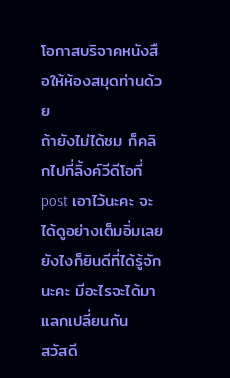โอกาสบริจาคหนังสือให้ห้องสมุดท่านด้วย
ถ้ายังไม่ได้ชม ก็คลิกไปที่ลิ้งค์วีดีโอที่ post เอาไว้นะคะ จะได้ดูอย่างเต็มอิ่มเลย
ยังไงก็ยินดีที่ได้รู้จักนะคะ มีอะไรจะได้มาแลกเปลี่ยนกัน
สวัสดี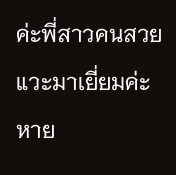ค่ะพี่สาวคนสวย แวะมาเยี่ยมค่ะ หาย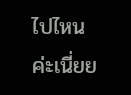ไปไหนค่ะเนี่ยย